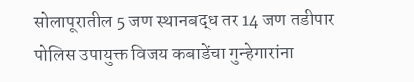सोलापूरातील 5 जण स्थानबद्ध तर 14 जण तडीपार
पोलिस उपायुक्त विजय कबाडेंचा गुन्हेगारांना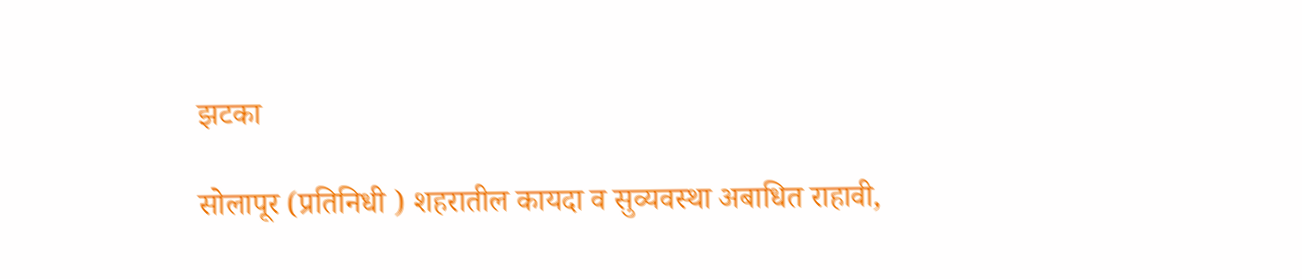झटका

सोलापूर (प्रतिनिधी ) शहरातील कायदा व सुव्यवस्था अबाधित राहावी,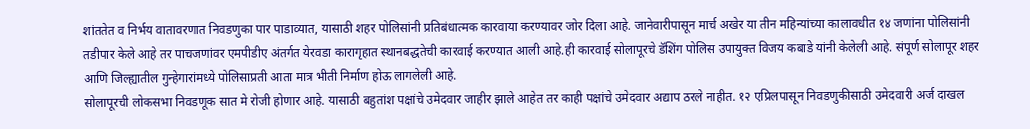शांततेत व निर्भय वातावरणात निवडणुका पार पाडाव्यात, यासाठी शहर पोलिसांनी प्रतिबंधात्मक कारवाया करण्यावर जोर दिला आहे. जानेवारीपासून मार्च अखेर या तीन महिन्यांच्या कालावधीत १४ जणांना पोलिसांनी तडीपार केले आहे तर पाचजणांवर एमपीडीए अंतर्गत येरवडा कारागृहात स्थानबद्धतेची कारवाई करण्यात आली आहे.ही कारवाई सोलापूरचे डॅशिंग पोलिस उपायुक्त विजय कबाडे यांनी केलेली आहे. संपूर्ण सोलापूर शहर आणि जिल्ह्यातील गुन्हेगारांमध्ये पोलिसाप्रती आता मात्र भीती निर्माण होऊ लागलेली आहे.
सोलापूरची लोकसभा निवडणूक सात मे रोजी होणार आहे. यासाठी बहुतांश पक्षांचे उमेदवार जाहीर झाले आहेत तर काही पक्षांचे उमेदवार अद्याप ठरले नाहीत. १२ एप्रिलपासून निवडणुकीसाठी उमेदवारी अर्ज दाखल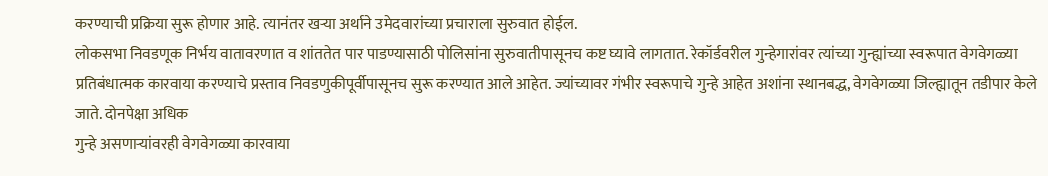करण्याची प्रक्रिया सुरू होणार आहे. त्यानंतर खऱ्या अर्थाने उमेदवारांच्या प्रचाराला सुरुवात होईल.
लोकसभा निवडणूक निर्भय वातावरणात व शांततेत पार पाडण्यासाठी पोलिसांना सुरुवातीपासूनच कष्ट घ्यावे लागतात. रेकॉर्डवरील गुन्हेगारांवर त्यांच्या गुन्ह्यांच्या स्वरूपात वेगवेगळ्या प्रतिबंधात्मक कारवाया करण्याचे प्रस्ताव निवडणुकीपूर्वीपासूनच सुरू करण्यात आले आहेत. ज्यांच्यावर गंभीर स्वरूपाचे गुन्हे आहेत अशांना स्थानबद्ध, वेगवेगळ्या जिल्ह्यातून तडीपार केले जाते. दोनपेक्षा अधिक
गुन्हे असणाऱ्यांवरही वेगवेगळ्या कारवाया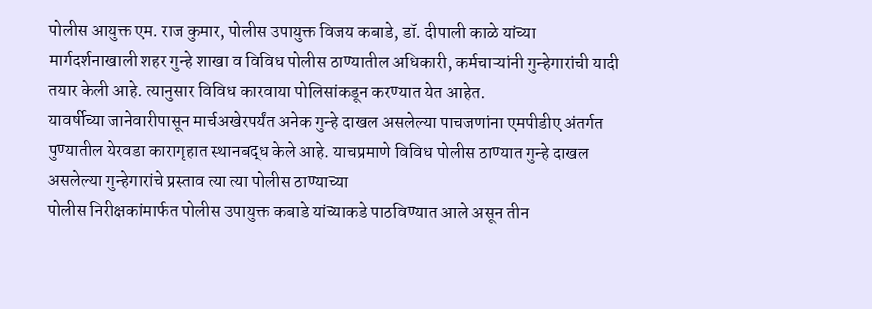पोलीस आयुक्त एम. राज कुमार, पोलीस उपायुक्त विजय कबाडे, डॉ. दीपाली काळे यांच्या मार्गदर्शनाखाली शहर गुन्हे शाखा व विविध पोलीस ठाण्यातील अधिकारी, कर्मचाऱ्यांनी गुन्हेगारांची यादी तयार केली आहे. त्यानुसार विविध कारवाया पोलिसांकडून करण्यात येत आहेत.
यावर्षीच्या जानेवारीपासून मार्चअखेरपर्यंत अनेक गुन्हे दाखल असलेल्या पाचजणांना एमपीडीए अंतर्गत पुण्यातील येरवडा कारागृहात स्थानबद्ध केले आहे. याचप्रमाणे विविध पोलीस ठाण्यात गुन्हे दाखल असलेल्या गुन्हेगारांचे प्रस्ताव त्या त्या पोलीस ठाण्याच्या
पोलीस निरीक्षकांमार्फत पोलीस उपायुक्त कबाडे यांच्याकडे पाठविण्यात आले असून तीन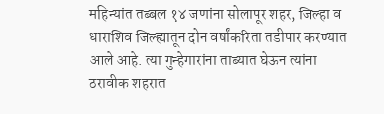महिन्यांत तब्बल १४ जणांना सोलापूर शहर, जिल्हा व धाराशिव जिल्ह्यातून दोन वर्षांकरिता तडीपार करण्यात आले आहे. त्या गुन्हेगारांना ताब्यात घेऊन त्यांना ठरावीक शहरात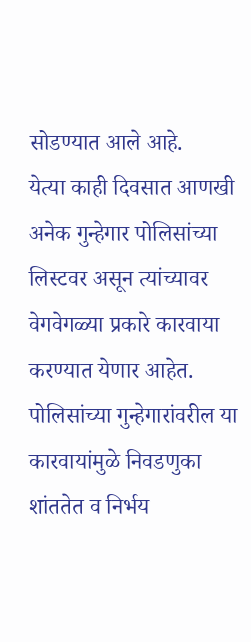सोडण्यात आले आहे.
येत्या काही दिवसात आणखी अनेक गुन्हेगार पोलिसांच्या लिस्टवर असून त्यांच्यावर वेगवेगळ्या प्रकारे कारवाया करण्यात येणार आहेत.
पोलिसांच्या गुन्हेगारांवरील या कारवायांमुळे निवडणुका शांततेत व निर्भय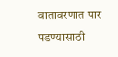वातावरणात पार पडण्यासाठी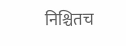निश्चितच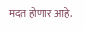मदत होणार आहे.